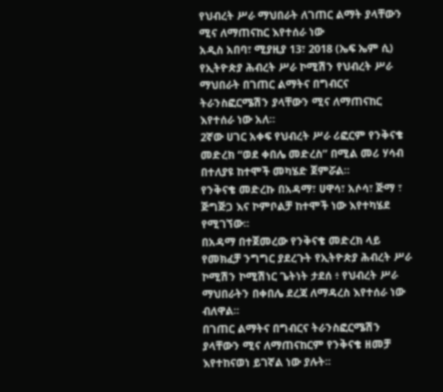የህብረት ሥራ ማህበራት ለገጠር ልማት ያላቸውን ሚና ለማጠናከር እየተሰራ ነው
አዲስ አበባ፣ ሚያዚያ 13፣ 2018 (ኤፍ ኤም ሲ) የኢትዮጵያ ሕብረት ሥራ ኮሚሽን የህብረት ሥራ ማህበራት በገጠር ልማትና በግብርና ትራንስፎርሜሽን ያላቸውን ሚና ለማጠናከር እየተሰራ ነው አለ።
2ኛው ሀገር አቀፍ የህብረት ሥራ ሪፎርም የንቅናቄ መድረክ “ወደ ቀበሌ መድረስ” በሚል መሪ ሃሳብ በተለያዩ ከተሞች መካሄድ ጀምሯል።
የንቅናቄ መድረኩ በአዳማ፣ ሀዋሳ፣ አሶሳ፣ ጅማ ፣ ጅግጅጋ እና ኮምቦልቻ ከተሞች ነው እየተካሄደ የሚገኘው፡፡
በአዳማ በተጀመረው የንቅናቄ መድረክ ላይ የመክፈቻ ንግግር ያደረጉት የኢትዮጵያ ሕብረት ሥራ ኮሚሽን ኮሚሽነር ጌትነት ታደሰ ፥ የህብረት ሥራ ማህበራትን በቀበሌ ደረጃ ለማዳረስ እየተሰራ ነው ብለዋል፡፡
በገጠር ልማትና በግብርና ትራንስፎርሜሽን ያላቸውን ሚና ለማጠናከርም የንቅናቄ ዘመቻ እየተከናወነ ይገኛል ነው ያሉት፡፡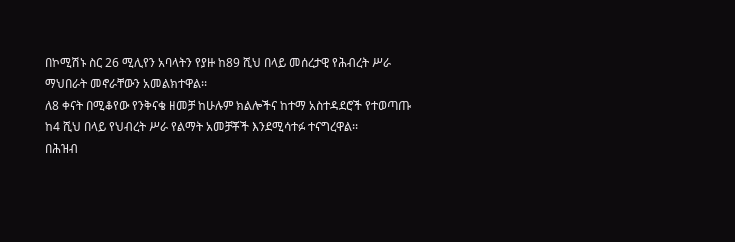በኮሚሽኑ ስር 26 ሚሊየን አባላትን የያዙ ከ89 ሺህ በላይ መሰረታዊ የሕብረት ሥራ ማህበራት መኖራቸውን አመልክተዋል፡፡
ለ8 ቀናት በሚቆየው የንቅናቄ ዘመቻ ከሁሉም ክልሎችና ከተማ አስተዳደሮች የተወጣጡ ከ4 ሺህ በላይ የህብረት ሥራ የልማት አመቻቾች እንደሚሳተፉ ተናግረዋል፡፡
በሕዝብ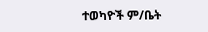ተወካዮች ም/ቤት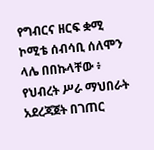የግብርና ዘርፍ ቋሚ ኮሚቴ ሰብሳቢ ሰለሞን ላሌ በበኩላቸው ፥ የህብረት ሥራ ማህበራት አደረጃጀት በገጠር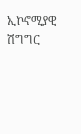ኢኮኖሚያዊ ሽግግር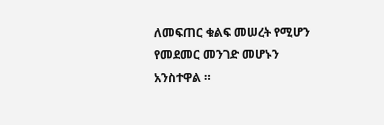ለመፍጠር ቁልፍ መሠረት የሚሆን የመደመር መንገድ መሆኑን አንስተዋል ።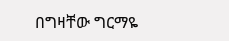በግዛቸው ግርማዬ